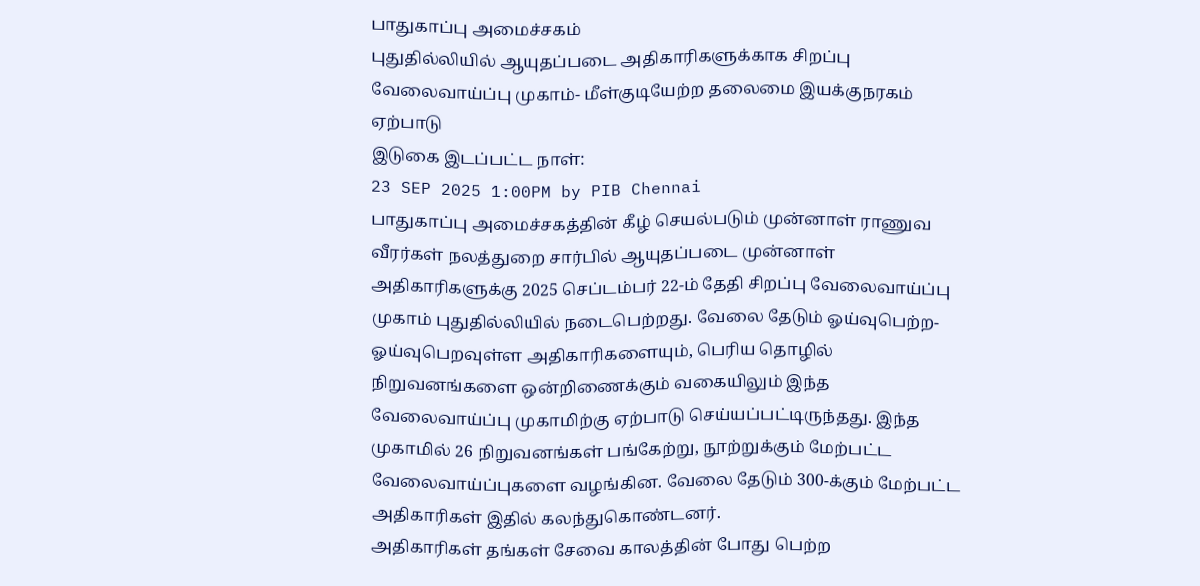பாதுகாப்பு அமைச்சகம்
புதுதில்லியில் ஆயுதப்படை அதிகாரிகளுக்காக சிறப்பு வேலைவாய்ப்பு முகாம்- மீள்குடியேற்ற தலைமை இயக்குநரகம் ஏற்பாடு
இடுகை இடப்பட்ட நாள்:
23 SEP 2025 1:00PM by PIB Chennai
பாதுகாப்பு அமைச்சகத்தின் கீழ் செயல்படும் முன்னாள் ராணுவ வீரர்கள் நலத்துறை சார்பில் ஆயுதப்படை முன்னாள் அதிகாரிகளுக்கு 2025 செப்டம்பர் 22-ம் தேதி சிறப்பு வேலைவாய்ப்பு முகாம் புதுதில்லியில் நடைபெற்றது. வேலை தேடும் ஓய்வுபெற்ற- ஓய்வுபெறவுள்ள அதிகாரிகளையும், பெரிய தொழில் நிறுவனங்களை ஒன்றிணைக்கும் வகையிலும் இந்த வேலைவாய்ப்பு முகாமிற்கு ஏற்பாடு செய்யப்பட்டிருந்தது. இந்த முகாமில் 26 நிறுவனங்கள் பங்கேற்று, நூற்றுக்கும் மேற்பட்ட வேலைவாய்ப்புகளை வழங்கின. வேலை தேடும் 300-க்கும் மேற்பட்ட அதிகாரிகள் இதில் கலந்துகொண்டனர்.
அதிகாரிகள் தங்கள் சேவை காலத்தின் போது பெற்ற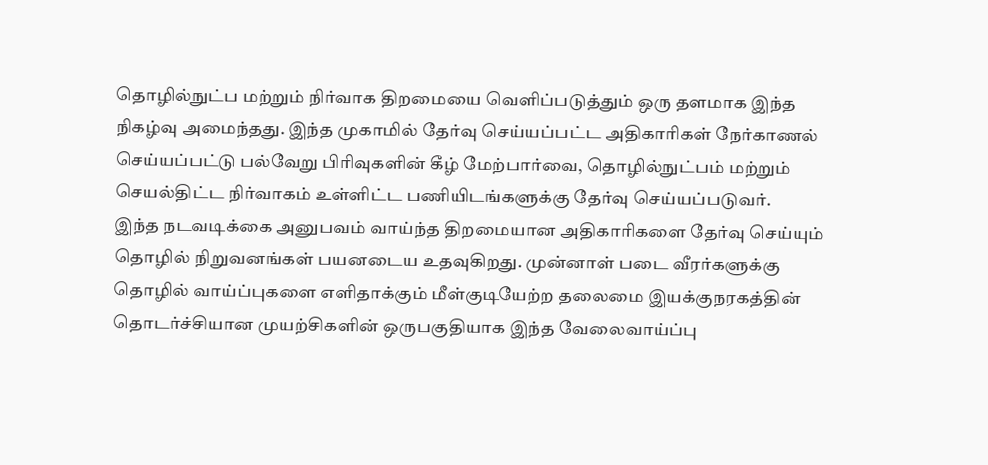தொழில்நுட்ப மற்றும் நிர்வாக திறமையை வெளிப்படுத்தும் ஒரு தளமாக இந்த நிகழ்வு அமைந்தது. இந்த முகாமில் தேர்வு செய்யப்பட்ட அதிகாரிகள் நேர்காணல் செய்யப்பட்டு பல்வேறு பிரிவுகளின் கீழ் மேற்பார்வை, தொழில்நுட்பம் மற்றும் செயல்திட்ட நிர்வாகம் உள்ளிட்ட பணியிடங்களுக்கு தேர்வு செய்யப்படுவர்.
இந்த நடவடிக்கை அனுபவம் வாய்ந்த திறமையான அதிகாரிகளை தேர்வு செய்யும் தொழில் நிறுவனங்கள் பயனடைய உதவுகிறது. முன்னாள் படை வீரர்களுக்கு தொழில் வாய்ப்புகளை எளிதாக்கும் மீள்குடியேற்ற தலைமை இயக்குநரகத்தின் தொடர்ச்சியான முயற்சிகளின் ஒருபகுதியாக இந்த வேலைவாய்ப்பு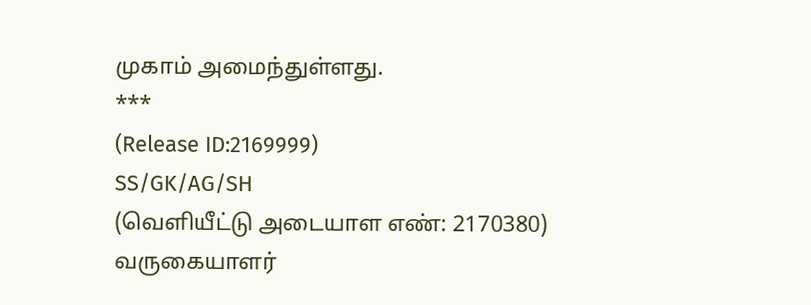முகாம் அமைந்துள்ளது.
***
(Release ID:2169999)
SS/GK/AG/SH
(வெளியீட்டு அடையாள எண்: 2170380)
வருகையாளர்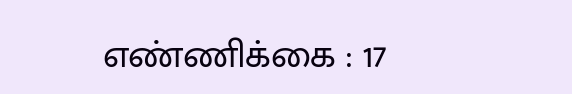எண்ணிக்கை : 17